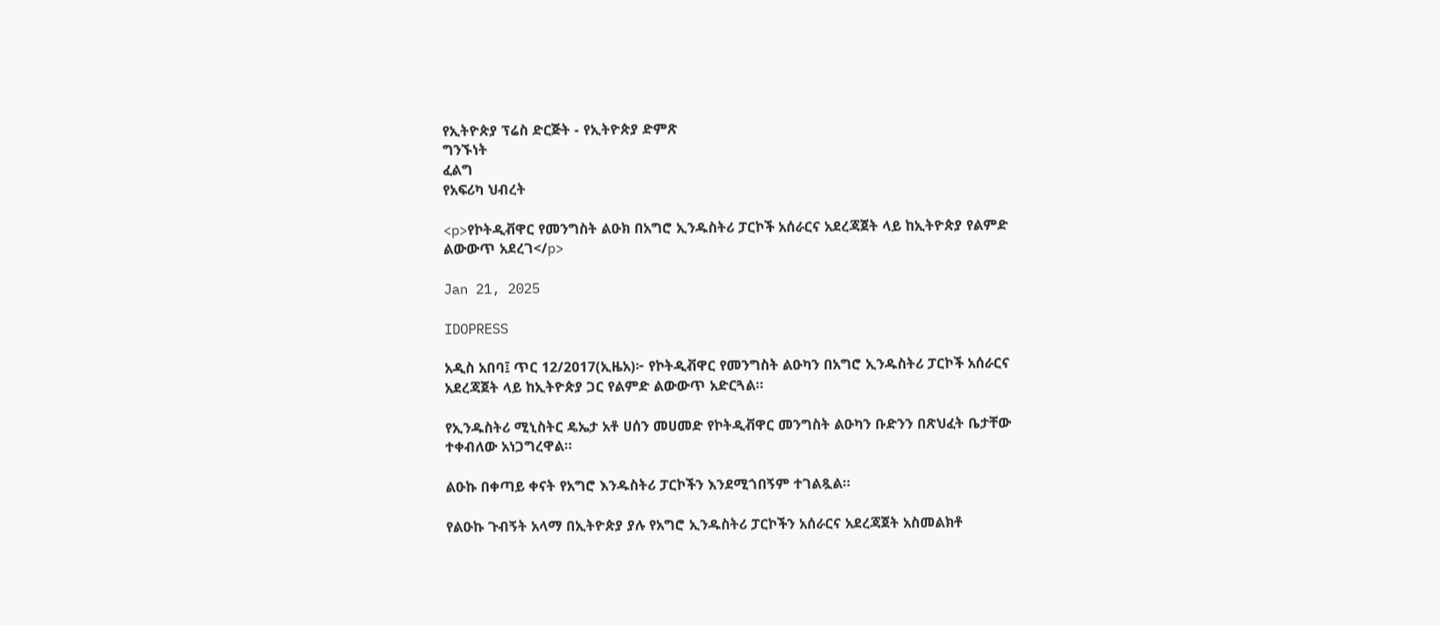የኢትዮጵያ ፕሬስ ድርጅት - የኢትዮጵያ ድምጽ
ግንኙነት
ፈልግ
የአፍሪካ ህብረት

<p>የኮትዲቭዋር የመንግስት ልዑክ በአግሮ ኢንዱስትሪ ፓርኮች አሰራርና አደረጃጀት ላይ ከኢትዮጵያ የልምድ ልውውጥ አደረገ</p>

Jan 21, 2025

IDOPRESS

አዲስ አበባ፤ ጥር 12/2017(ኢዜአ)፦ የኮትዲቭዋር የመንግስት ልዑካን በአግሮ ኢንዱስትሪ ፓርኮች አሰራርና አደረጃጀት ላይ ከኢትዮጵያ ጋር የልምድ ልውውጥ አድርጓል።

የኢንዱስትሪ ሚኒስትር ዴኤታ አቶ ሀሰን መሀመድ የኮትዲቭዋር መንግስት ልዑካን ቡድንን በጽህፈት ቤታቸው ተቀብለው አነጋግረዋል።

ልዑኩ በቀጣይ ቀናት የአግሮ እንዱስትሪ ፓርኮችን እንደሚጎበኝም ተገልጿል።

የልዑኩ ጉብኝት አላማ በኢትዮጵያ ያሉ የአግሮ ኢንዱስትሪ ፓርኮችን አሰራርና አደረጃጀት አስመልክቶ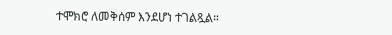ተሞክሮ ለመቅሰም እንደሆነ ተገልጿል።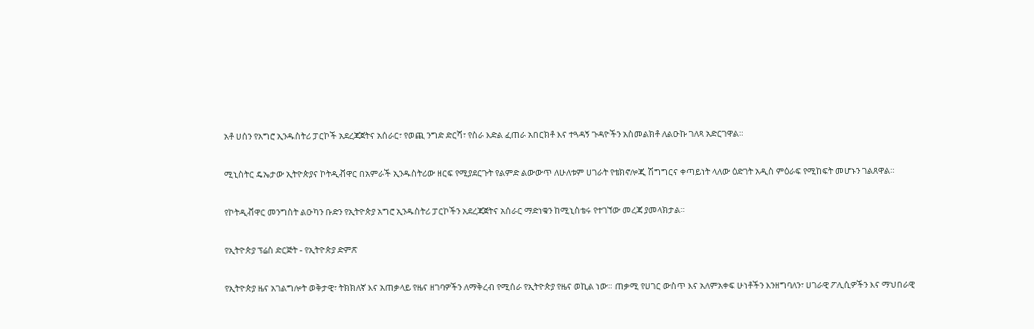አቶ ሀሰን የአግሮ ኢንዱስትሪ ፓርኮች አደረጃጀትና አሰራር፣ የወጪ ንግድ ድርሻ፣ የስራ እድል ፈጠራ አበርክቶ እና ተጓዳኝ ጉዳዮችን አስመልክቶ ለልዑኩ ገለጻ አድርገዋል።

ሚኒስትር ዴኤታው ኢትዮጵያና ኮትዲቭዋር በአምራች ኢንዱስትሪው ዘርፍ የሚያደርጉት የልምድ ልውውጥ ለሁለቱም ሀገራት የቴክኖሎጂ ሽግግርና ቀጣይነት ላለው ዕድገት አዲስ ምዕራፍ የሚከፍት መሆኑን ገልጸዋል።

የኮትዲቭዋር መንግስት ልዑካን ቡድን የኢትዮጵያ አግሮ ኢንዱስትሪ ፓርኮችን አደረጃጀትና አሰራር ማድነቁን ከሚኒስቴሩ የተገኘው መረጃ ያመላክታል።

የኢትዮጵያ ፕሬስ ድርጅት - የኢትዮጵያ ድምጽ

የኢትዮጵያ ዜና አገልግሎት ወቅታዊ፣ ትክክለኛ እና አጠቃላይ የዜና ዘገባዎችን ለማቅረብ የሚሰራ የኢትዮጵያ የዜና ወኪል ነው። ጠቃሚ የሀገር ውስጥ እና አለምአቀፍ ሁነቶችን እንዘግባለን፣ ሀገራዊ ፖሊሲዎችን እና ማህበራዊ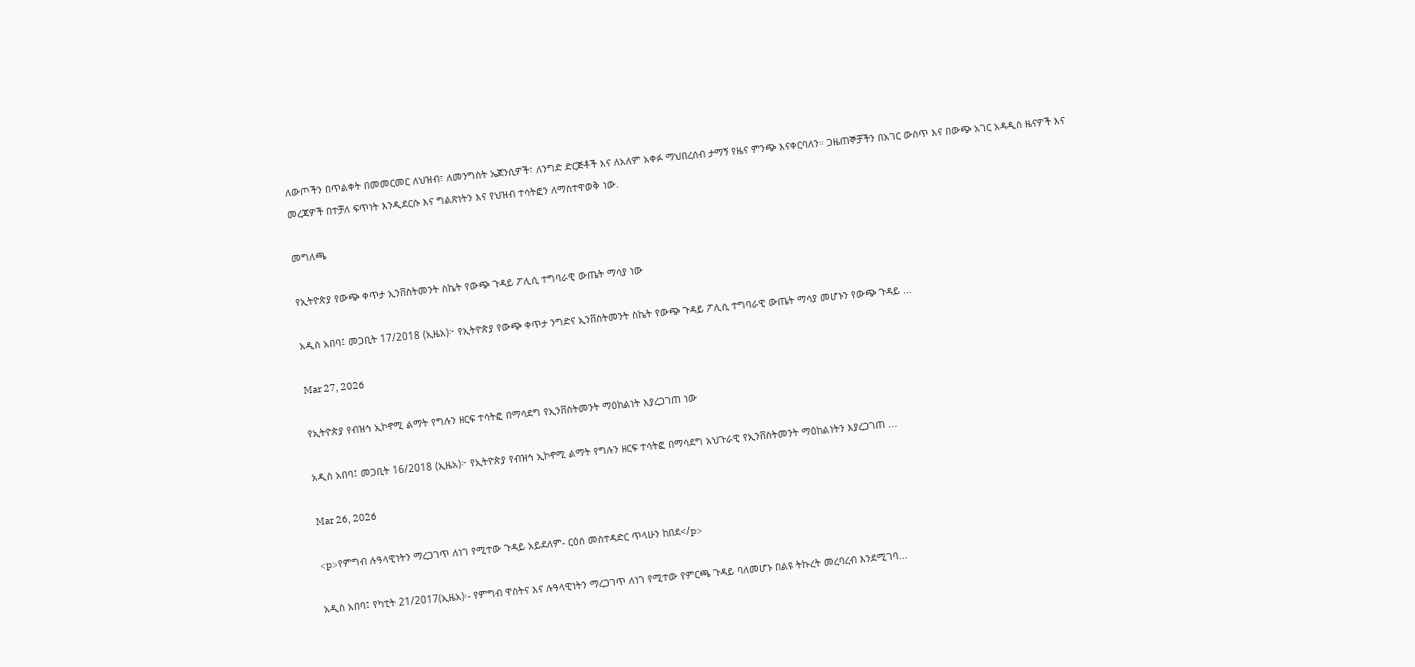ለውጦችን በጥልቀት በመመርመር ለህዝብ፣ ለመንግስት ኤጀንሲዎች፣ ለንግድ ድርጅቶች እና ለአለም አቀፉ ማህበረሰብ ታማኝ የዜና ምንጭ እናቀርባለን። ጋዜጠኞቻችን በአገር ውስጥ እና በውጭ አገር አዳዲስ ዜናዎች እና መረጃዎች በተቻለ ፍጥነት እንዲደርሱ እና ግልጽነትን እና የህዝብ ተሳትፎን ለማስተዋወቅ ነው.

መግለጫ

የኢትዮጵያ የውጭ ቀጥታ ኢንቨስትመንት ስኬት የውጭ ጉዳይ ፖሊሲ ተግባራዊ ውጤት ማሳያ ነው

አዲስ አበባ፤ መጋቢት 17/2018 (ኢዜአ)፦ የኢትዮጵያ የውጭ ቀጥታ ንግድና ኢንቨስትመንት ስኬት የውጭ ጉዳይ ፖሊሲ ተግባራዊ ውጤት ማሳያ መሆኑን የውጭ ጉዳይ ...

Mar 27, 2026

የኢትዮጵያ የብዝኅ ኢኮኖሚ ልማት የግሉን ዘርፍ ተሳትፎ በማሳደግ የኢንቨስትመንት ማዕከልነት እያረጋገጠ ነው

አዲስ አበባ፤ መጋቢት 16/2018 (ኢዜአ)፦ የኢትዮጵያ የብዝኅ ኢኮኖሚ ልማት የግሉን ዘርፍ ተሳትፎ በማሳደግ አህጉራዊ የኢንቨስትመንት ማዕከልነትን እያረጋገጠ ...

Mar 26, 2026

<p>የምግብ ሉዓላዊነትን ማረጋገጥ ለነገ የሚተው ጉዳይ አይደለም- ርዕሰ መስተዳድር ጥላሁን ከበደ</p>

አዲስ አበባ፤ የካቲት 21/2017(ኢዜአ)፡- የምግብ ዋስትና እና ሉዓላዊነትን ማረጋገጥ ለነገ የሚተው የምርጫ ጉዳይ ባለመሆኑ በልዩ ትኩረት መረባረብ እንደሚገባ...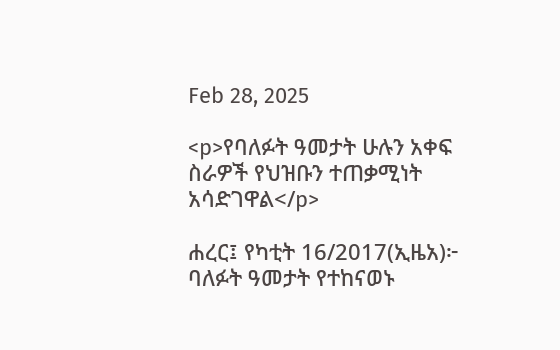Feb 28, 2025

<p>የባለፉት ዓመታት ሁሉን አቀፍ ስራዎች የህዝቡን ተጠቃሚነት አሳድገዋል</p>

ሐረር፤ የካቲት 16/2017(ኢዜአ)፦ ባለፉት ዓመታት የተከናወኑ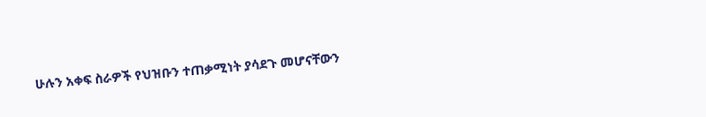ሁሉን አቀፍ ስራዎች የህዝቡን ተጠቃሚነት ያሳደጉ መሆናቸውን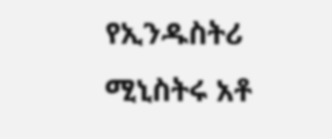የኢንዱስትሪ ሚኒስትሩ አቶ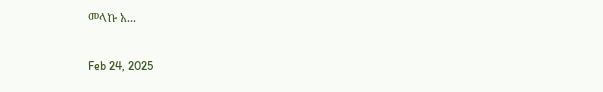መላኩ አ...

Feb 24, 2025